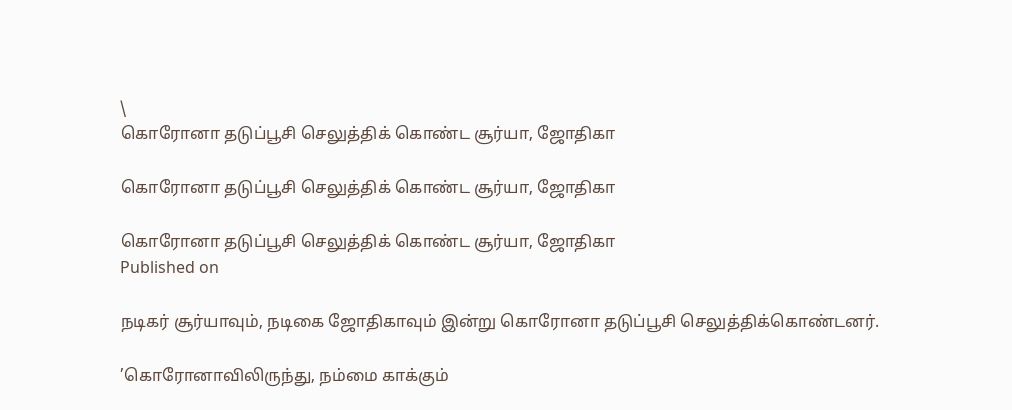\
கொரோனா தடுப்பூசி செலுத்திக் கொண்ட சூர்யா, ஜோதிகா

கொரோனா தடுப்பூசி செலுத்திக் கொண்ட சூர்யா, ஜோதிகா

கொரோனா தடுப்பூசி செலுத்திக் கொண்ட சூர்யா, ஜோதிகா
Published on

நடிகர் சூர்யாவும், நடிகை ஜோதிகாவும் இன்று கொரோனா தடுப்பூசி செலுத்திக்கொண்டனர்.

’கொரோனாவிலிருந்து, நம்மை காக்கும்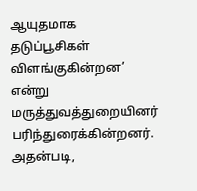ஆயுதமாக தடுப்பூசிகள் விளங்குகின்றன’ என்று மருத்துவத்துறையினர் பரிந்துரைக்கின்றனர். அதன்படி,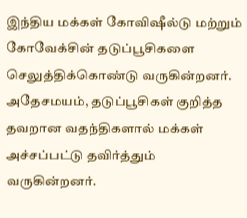இந்திய மக்கள் கோவிஷீல்டு மற்றும் கோவேக்சின் தடுப்பூசிகளை செலுத்திக்கொண்டு வருகின்றனர். அதேசமயம், தடுப்பூசிகள் குறித்த தவறான வதந்திகளால் மக்கள் அச்சப்பட்டு தவிர்த்தும் வருகின்றனர்.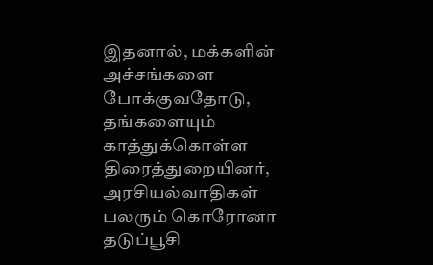இதனால், மக்களின் அச்சங்களை போக்குவதோடு, தங்களையும் காத்துக்கொள்ள திரைத்துறையினர், அரசியல்வாதிகள் பலரும் கொரோனா தடுப்பூசி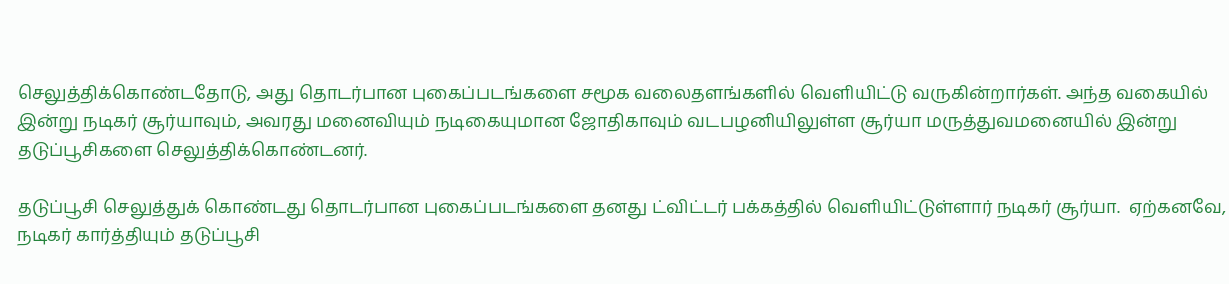செலுத்திக்கொண்டதோடு, அது தொடர்பான புகைப்படங்களை சமூக வலைதளங்களில் வெளியிட்டு வருகின்றார்கள். அந்த வகையில் இன்று நடிகர் சூர்யாவும், அவரது மனைவியும் நடிகையுமான ஜோதிகாவும் வடபழனியிலுள்ள சூர்யா மருத்துவமனையில் இன்று தடுப்பூசிகளை செலுத்திக்கொண்டனர்.

தடுப்பூசி செலுத்துக் கொண்டது தொடர்பான புகைப்படங்களை தனது ட்விட்டர் பக்கத்தில் வெளியிட்டுள்ளார் நடிகர் சூர்யா.  ஏற்கனவே, நடிகர் கார்த்தியும் தடுப்பூசி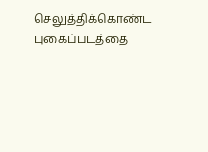செலுத்திக்கொண்ட புகைப்படத்தை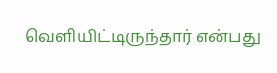வெளியிட்டிருந்தார் என்பது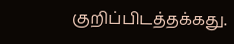குறிப்பிடத்தக்கது.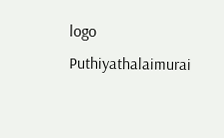logo
Puthiyathalaimurai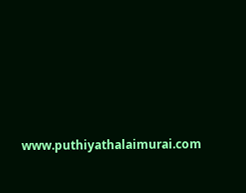www.puthiyathalaimurai.com